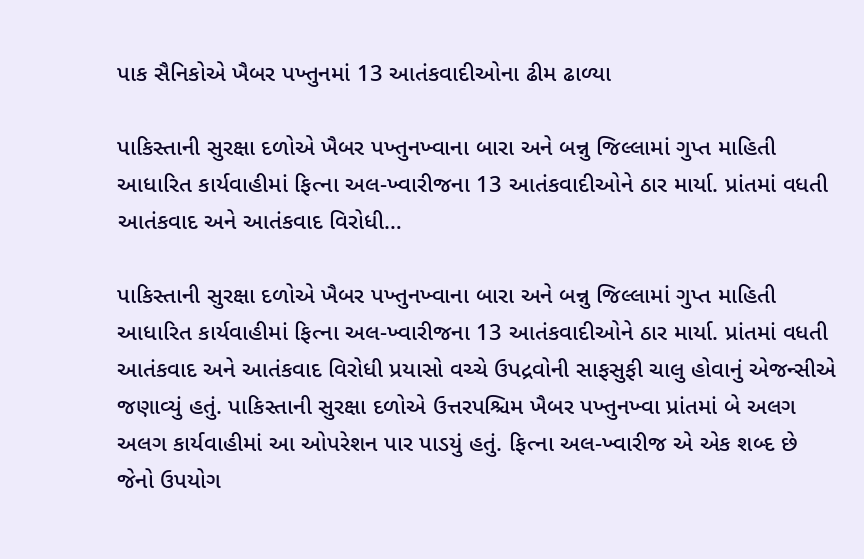પાક સૈનિકોએ ખૈબર પખ્તુનમાં 13 આતંકવાદીઓના ઢીમ ઢાળ્યા

પાકિસ્તાની સુરક્ષા દળોએ ખૈબર પખ્તુનખ્વાના બારા અને બન્નુ જિલ્લામાં ગુપ્ત માહિતી આધારિત કાર્યવાહીમાં ફિત્ના અલ-ખ્વારીજના 13 આતંકવાદીઓને ઠાર માર્યા. પ્રાંતમાં વધતી આતંકવાદ અને આતંકવાદ વિરોધી…

પાકિસ્તાની સુરક્ષા દળોએ ખૈબર પખ્તુનખ્વાના બારા અને બન્નુ જિલ્લામાં ગુપ્ત માહિતી આધારિત કાર્યવાહીમાં ફિત્ના અલ-ખ્વારીજના 13 આતંકવાદીઓને ઠાર માર્યા. પ્રાંતમાં વધતી આતંકવાદ અને આતંકવાદ વિરોધી પ્રયાસો વચ્ચે ઉપદ્રવોની સાફસુફી ચાલુ હોવાનું એજન્સીએ જણાવ્યું હતું. પાકિસ્તાની સુરક્ષા દળોએ ઉત્તરપશ્ચિમ ખૈબર પખ્તુનખ્વા પ્રાંતમાં બે અલગ અલગ કાર્યવાહીમાં આ ઓપરેશન પાર પાડયું હતું. ફિત્ના અલ-ખ્વારીજ એ એક શબ્દ છે જેનો ઉપયોગ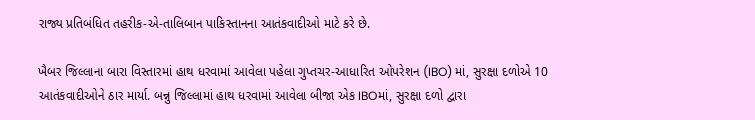રાજ્ય પ્રતિબંધિત તહરીક-એ-તાલિબાન પાકિસ્તાનના આતંકવાદીઓ માટે કરે છે.

ખૈબર જિલ્લાના બારા વિસ્તારમાં હાથ ધરવામાં આવેલા પહેલા ગુપ્તચર-આધારિત ઓપરેશન (IBO) માં, સુરક્ષા દળોએ 10 આતંકવાદીઓને ઠાર માર્યા. બન્નુ જિલ્લામાં હાથ ધરવામાં આવેલા બીજા એક IBOમાં, સુરક્ષા દળો દ્વારા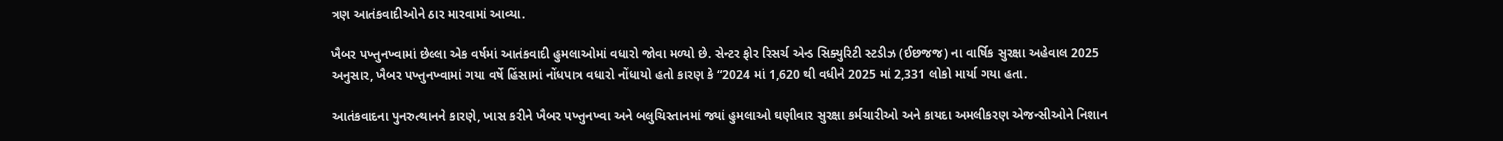ત્રણ આતંકવાદીઓને ઠાર મારવામાં આવ્યા.

ખૈબર પખ્તુનખ્વામાં છેલ્લા એક વર્ષમાં આતંકવાદી હુમલાઓમાં વધારો જોવા મળ્યો છે. સેન્ટર ફોર રિસર્ચ એન્ડ સિક્યુરિટી સ્ટડીઝ (ઈછજજ) ના વાર્ષિક સુરક્ષા અહેવાલ 2025 અનુસાર, ખૈબર પખ્તુનખ્વામાં ગયા વર્ષે હિંસામાં નોંધપાત્ર વધારો નોંધાયો હતો કારણ કે “2024 માં 1,620 થી વધીને 2025 માં 2,331 લોકો માર્યા ગયા હતા.

આતંકવાદના પુનરુત્થાનને કારણે, ખાસ કરીને ખૈબર પખ્તુનખ્વા અને બલુચિસ્તાનમાં જ્યાં હુમલાઓ ઘણીવાર સુરક્ષા કર્મચારીઓ અને કાયદા અમલીકરણ એજન્સીઓને નિશાન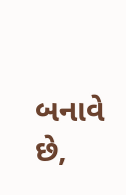બનાવે છે,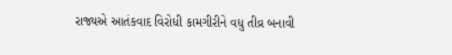રાજ્યએ આતંકવાદ વિરોધી કામગીરીને વધુ તીવ્ર બનાવી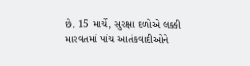છે. 15 માર્ચે, સુરક્ષા દળોએ લક્કી મારવતમાં પાંચ આતંકવાદીઓને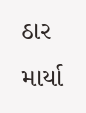ઠાર માર્યા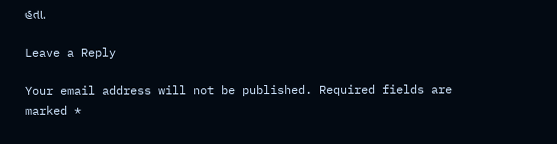હતા.

Leave a Reply

Your email address will not be published. Required fields are marked *